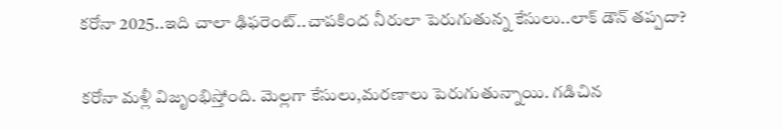కరోనా 2025..ఇది చాలా ఢిఫరెంట్..చాపకింద నీరులా పెరుగుతున్న కేసులు..లాక్ డౌన్ తప్పదా?

కరోనా మళ్లీ విజృంభిస్తోంది. మెల్లగా కేసులు,మరణాలు పెరుగుతున్నాయి. గడిచిన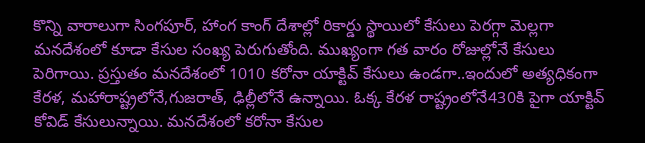కొన్ని వారాలుగా సింగపూర్, హాంగ కాంగ్ దేశాల్లో రికార్డు స్థాయిలో కేసులు పెరగ్గా మెల్లగా మనదేశంలో కూడా కేసుల సంఖ్య పెరుగుతోంది. ముఖ్యంగా గత వారం రోజుల్లోనే కేసులు పెరిగాయి. ప్రస్తుతం మనదేశంలో 1010 కరోనా యాక్టివ్ కేసులు ఉండగా..ఇందులో అత్యధికంగా కేరళ, మహారాష్ట్రలోనే,గుజరాత్, ఢిల్లీలోనే ఉన్నాయి. ఓక్క కేరళ రాష్ట్రంలోనే430కి పైగా యాక్టివ్ కోవిడ్ కేసులున్నాయి. మనదేశంలో కరోనా కేసుల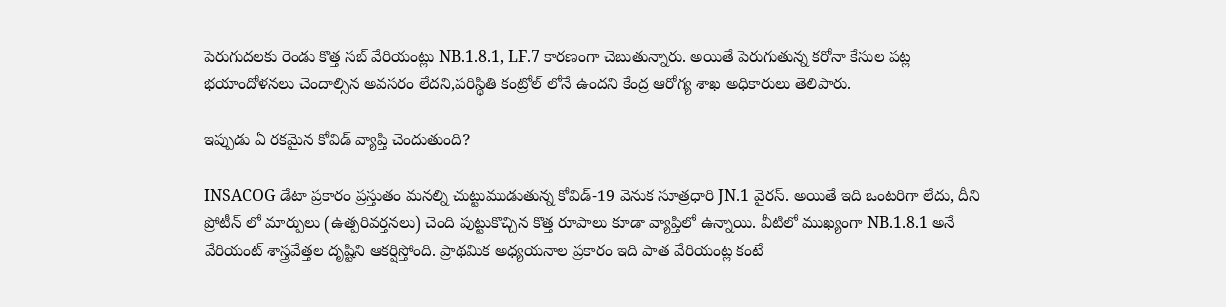పెరుగుదలకు రెండు కొత్త సబ్ వేరియంట్లు NB.1.8.1, LF.7 కారణంగా చెబుతున్నారు. అయితే పెరుగుతున్న కరోనా కేసుల పట్ల భయాందోళనలు చెందాల్సిన అవసరం లేదని,పరిస్థితి కంట్రోల్ లోనే ఉందని కేంద్ర ఆరోగ్య శాఖ అధికారులు తెలిపారు.

ఇప్పుడు ఏ రకమైన కోవిడ్ వ్యాప్తి చెందుతుంది?

INSACOG డేటా ప్రకారం ప్రస్తుతం మనల్ని చుట్టుముడుతున్న కోవిడ్-19 వెనుక సూత్రధారి JN.1 వైరస్. అయితే ఇది ఒంటరిగా లేదు, దీని ప్రోటీన్‌ లో మార్పులు (ఉత్పరివర్తనలు) చెంది పుట్టుకొచ్చిన కొత్త రూపాలు కూడా వ్యాప్తిలో ఉన్నాయి. వీటిలో ముఖ్యంగా NB.1.8.1 అనే వేరియంట్ శాస్త్రవేత్తల దృష్టిని ఆకర్షిస్తోంది. ప్రాథమిక అధ్యయనాల ప్రకారం ఇది పాత వేరియంట్ల కంటే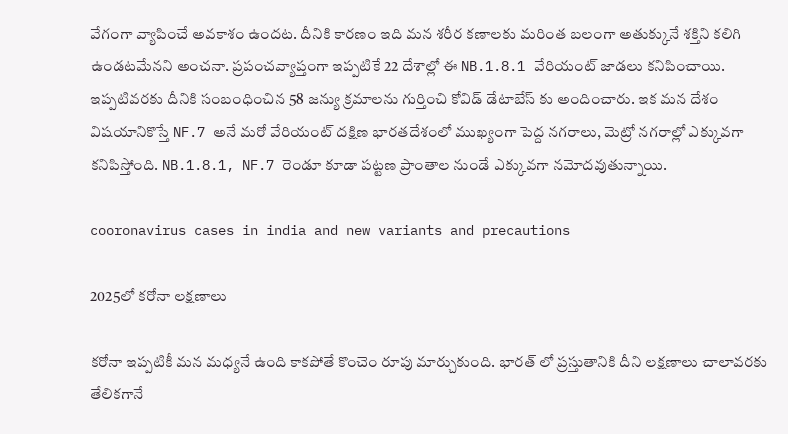వేగంగా వ్యాపించే అవకాశం ఉందట. దీనికి కారణం ఇది మన శరీర కణాలకు మరింత బలంగా అతుక్కునే శక్తిని కలిగి ఉండటమేనని అంచనా. ప్రపంచవ్యాప్తంగా ఇప్పటికే 22 దేశాల్లో ఈ NB.1.8.1 వేరియంట్ జాడలు కనిపించాయి. ఇప్పటివరకు దీనికి సంబంధించిన 58 జన్యు క్రమాలను గుర్తించి కోవిడ్ డేటాబేస్‌ కు అందించారు. ఇక మన దేశం విషయానికొస్తే NF.7 అనే మరో వేరియంట్ దక్షిణ భారతదేశంలో ముఖ్యంగా పెద్ద నగరాలు, మెట్రో నగరాల్లో ఎక్కువగా కనిపిస్తోంది. NB.1.8.1, NF.7 రెండూ కూడా పట్టణ ప్రాంతాల నుండే ఎక్కువగా నమోదవుతున్నాయి.

cooronavirus cases in india and new variants and precautions

2025లో కరోనా లక్షణాలు

కరోనా ఇప్పటికీ మన మధ్యనే ఉంది కాకపోతే కొంచెం రూపు మార్చుకుంది. భారత్ లో ప్రస్తుతానికి దీని లక్షణాలు చాలావరకు తేలికగానే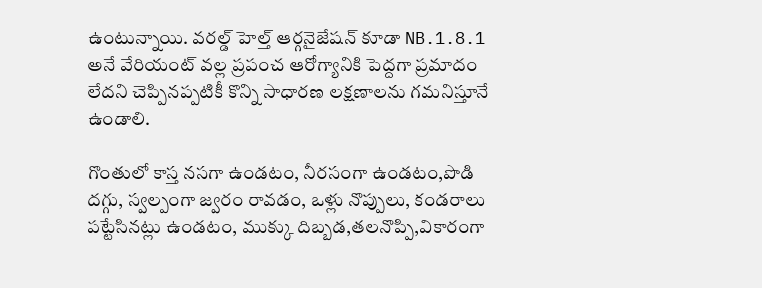ఉంటున్నాయి. వరల్డ్ హెల్త్ ఆర్గనైజేషన్ కూడా NB.1.8.1 అనే వేరియంట్ వల్ల ప్రపంచ ఆరోగ్యానికి పెద్దగా ప్రమాదం లేదని చెప్పినప్పటికీ కొన్ని సాధారణ లక్షణాలను గమనిస్తూనే ఉండాలి.

గొంతులో కాస్త నసగా ఉండటం, నీరసంగా ఉండటం,పొడి దగ్గు, స్వల్పంగా జ్వరం రావడం, ఒళ్లు నొప్పులు, కండరాలు పట్టేసినట్లు ఉండటం, ముక్కు దిబ్బడ,తలనొప్పి,వికారంగా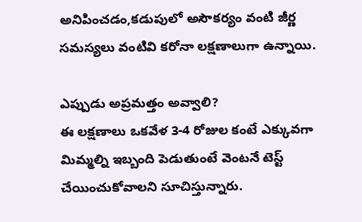అనిపించడం,కడుపులో అసౌకర్యం వంటి జీర్ణ సమస్యలు వంటివి కరోనా లక్షణాలుగా ఉన్నాయి.

ఎప్పుడు అప్రమత్తం అవ్వాలి?
ఈ లక్షణాలు ఒకవేళ 3-4 రోజుల కంటే ఎక్కువగా మిమ్మల్ని ఇబ్బంది పెడుతుంటే వెంటనే టెస్ట్ చేయించుకోవాలని సూచిస్తున్నారు.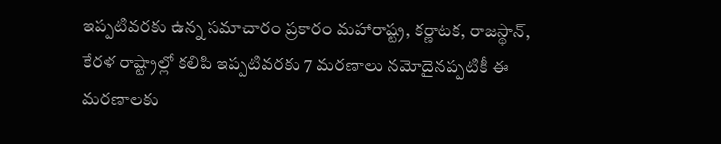ఇప్పటివరకు ఉన్న సమాచారం ప్రకారం మహారాష్ట్ర, కర్ణాటక, రాజస్థాన్, కేరళ రాష్ట్రాల్లో కలిపి ఇప్పటివరకు 7 మరణాలు నమోదైనప్పటికీ ఈ మరణాలకు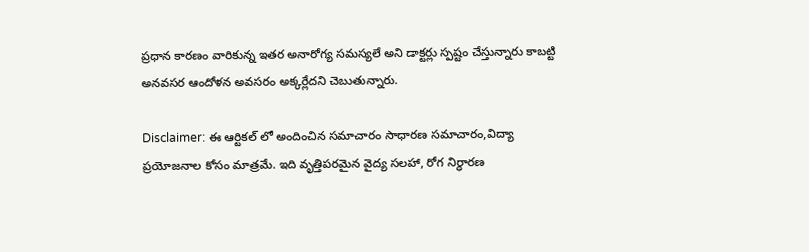ప్రధాన కారణం వారికున్న ఇతర అనారోగ్య సమస్యలే అని డాక్టర్లు స్పష్టం చేస్తున్నారు కాబట్టి అనవసర ఆందోళన అవసరం అక్కర్లేదని చెబుతున్నారు.

Disclaimer: ఈ ఆర్టికల్ లో అందించిన సమాచారం సాధారణ సమాచారం,విద్యా ప్రయోజనాల కోసం మాత్రమే. ఇది వృత్తిపరమైన వైద్య సలహా, రోగ నిర్ధారణ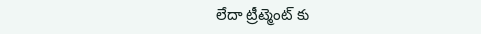లేదా ట్రీట్మెంట్ కు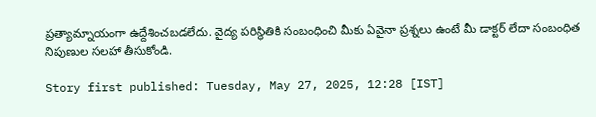ప్రత్యామ్నాయంగా ఉద్దేశించబడలేదు. వైద్య పరిస్థితికి సంబంధించి మీకు ఏవైనా ప్రశ్నలు ఉంటే మీ డాక్టర్ లేదా సంబంధిత నిపుణుల సలహా తీసుకోండి.

Story first published: Tuesday, May 27, 2025, 12:28 [IST]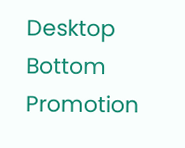Desktop Bottom Promotion